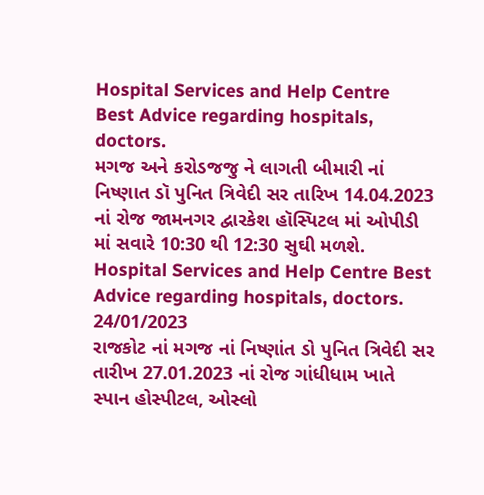Hospital Services and Help Centre
Best Advice regarding hospitals, doctors.
મગજ અને કરોડજજુ ને લાગતી બીમારી નાં નિષ્ણાત ડૉ પુનિત ત્રિવેદી સર તારિખ 14.04.2023 નાં રોજ જામનગર દ્વારકેશ હૉસ્પિટલ માં ઓપીડી માં સવારે 10:30 થી 12:30 સુઘી મળશે.
Hospital Services and Help Centre Best Advice regarding hospitals, doctors.
24/01/2023
રાજકોટ નાં મગજ નાં નિષ્ણાંત ડો પુનિત ત્રિવેદી સર તારીખ 27.01.2023 નાં રોજ ગાંધીધામ ખાતે સ્પાન હોસ્પીટલ, ઓસ્લો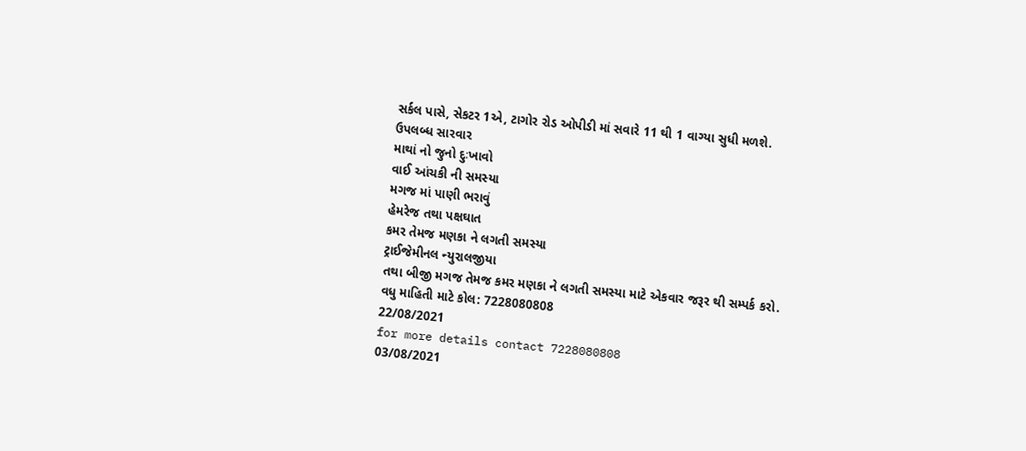સર્કલ પાસે, સેકટર 1એ, ટાગોર રોડ ઓપીડી માં સવારે 11 થી 1 વાગ્યા સુધી મળશે.
ઉપલબ્ધ સારવાર
માથાં નો જુનો દુઃખાવો
વાઈ આંચકી ની સમસ્યા
મગજ માં પાણી ભરાવું
હેમરેજ તથા પક્ષઘાત
કમર તેમજ મણકા ને લગતી સમસ્યા
ટ્રાઈજેમીનલ ન્યુરાલજીયા
તથા બીજી મગજ તેમજ કમર મણકા ને લગતી સમસ્યા માટે એકવાર જરૂર થી સમ્પર્ક કરો.
વધુ માહિતી માટે કોલ: 7228080808
22/08/2021
for more details contact 7228080808
03/08/2021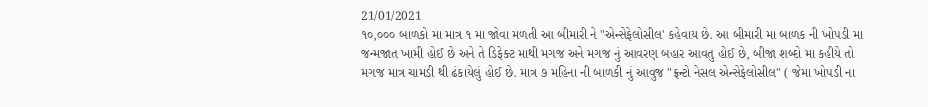21/01/2021
૧૦,૦૦૦ બાળકો મા માત્ર ૧ મા જોવા મળતી આ બીમારી ને "એન્સેફેલોસીલ' કહેવાય છે. આ બીમારી મા બાળક ની ખોપડી મા જન્મજાત ખામી હોઈ છે અને તે ડિફેક્ટ માથી મગજ અને મગજ નું આવરણ બહાર આવતુ હોઈ છે, બીજા શબ્દો મા કહીયે તો મગજ માત્ર ચામડી થી ઢંકાયેલું હોઈ છે. માત્ર ૭ મહિના ની બાળકી નું આવુજ "ફ્રન્ટો નેસલ એન્સેફેલોસીલ" ( જેમા ખોપડી ના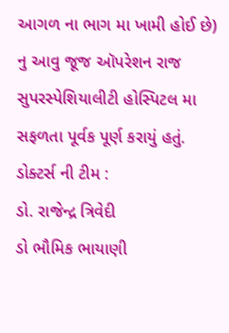આગળ ના ભાગ મા ખામી હોઈ છે) નુ આવુ જૂજ ઑપરેશન રાજ સુપરસ્પેશિયાલીટી હોસ્પિટલ મા સફળતા પૂર્વક પૂર્ણ કરાયું હતું.
ડોક્ટર્સ ની ટીમ :
ડો. રાજેન્દ્ર ત્રિવેદી
ડો ભૌમિક ભાયાણી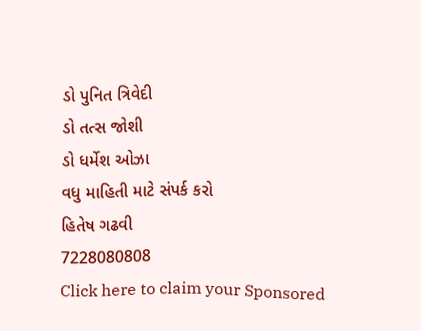ડો પુનિત ત્રિવેદી
ડો તત્સ જોશી
ડો ધર્મેશ ઓઝા
વધુ માહિતી માટે સંપર્ક કરો
હિતેષ ગઢવી
7228080808
Click here to claim your Sponsored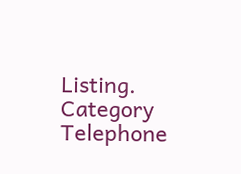Listing.
Category
Telephone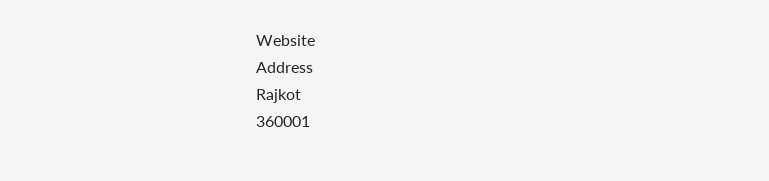Website
Address
Rajkot
360001